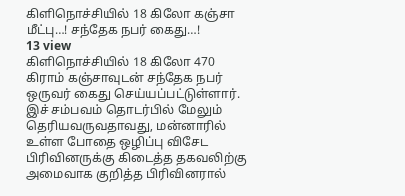கிளிநொச்சியில் 18 கிலோ கஞ்சா மீட்பு…! சந்தேக நபர் கைது…!
13 view
கிளிநொச்சியில் 18 கிலோ 470 கிராம் கஞ்சாவுடன் சந்தேக நபர் ஒருவர் கைது செய்யப்பட்டுள்ளார். இச் சம்பவம் தொடர்பில் மேலும் தெரியவருவதாவது, மன்னாரில் உள்ள போதை ஒழிப்பு விசேட பிரிவினருக்கு கிடைத்த தகவலிற்கு அமைவாக குறித்த பிரிவினரால்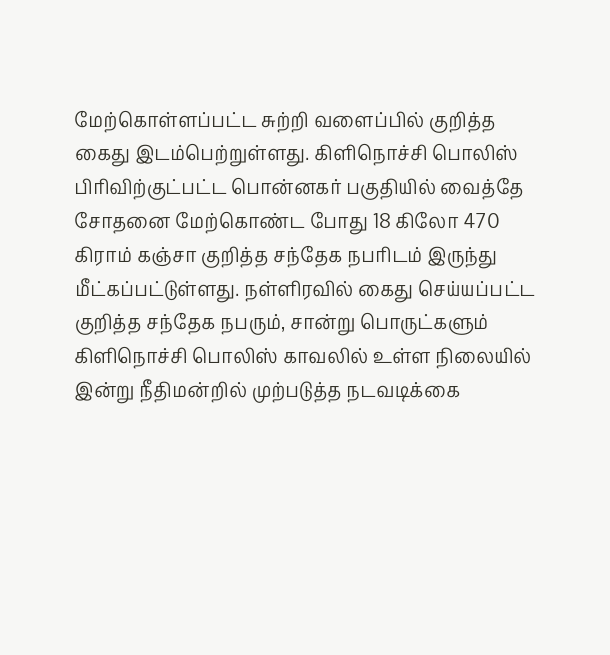மேற்கொள்ளப்பட்ட சுற்றி வளைப்பில் குறித்த கைது இடம்பெற்றுள்ளது. கிளிநொச்சி பொலிஸ் பிரிவிற்குட்பட்ட பொன்னகர் பகுதியில் வைத்தே சோதனை மேற்கொண்ட போது 18 கிலோ 470 கிராம் கஞ்சா குறித்த சந்தேக நபரிடம் இருந்து மீட்கப்பட்டுள்ளது. நள்ளிரவில் கைது செய்யப்பட்ட குறித்த சந்தேக நபரும், சான்று பொருட்களும் கிளிநொச்சி பொலிஸ் காவலில் உள்ள நிலையில் இன்று நீதிமன்றில் முற்படுத்த நடவடிக்கை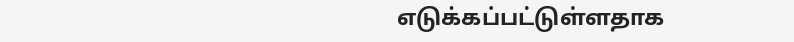எடுக்கப்பட்டுள்ளதாக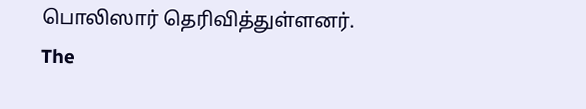பொலிஸார் தெரிவித்துள்ளனர்.
The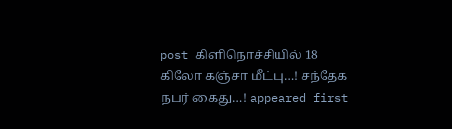post கிளிநொச்சியில் 18 கிலோ கஞ்சா மீட்பு…! சந்தேக நபர் கைது…! appeared first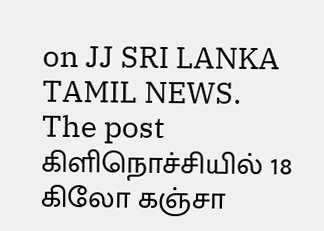on JJ SRI LANKA TAMIL NEWS.
The post கிளிநொச்சியில் 18 கிலோ கஞ்சா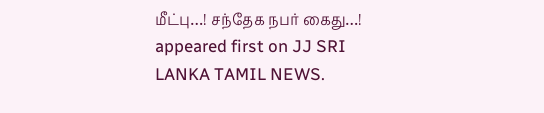மீட்பு…! சந்தேக நபர் கைது…! appeared first on JJ SRI LANKA TAMIL NEWS.